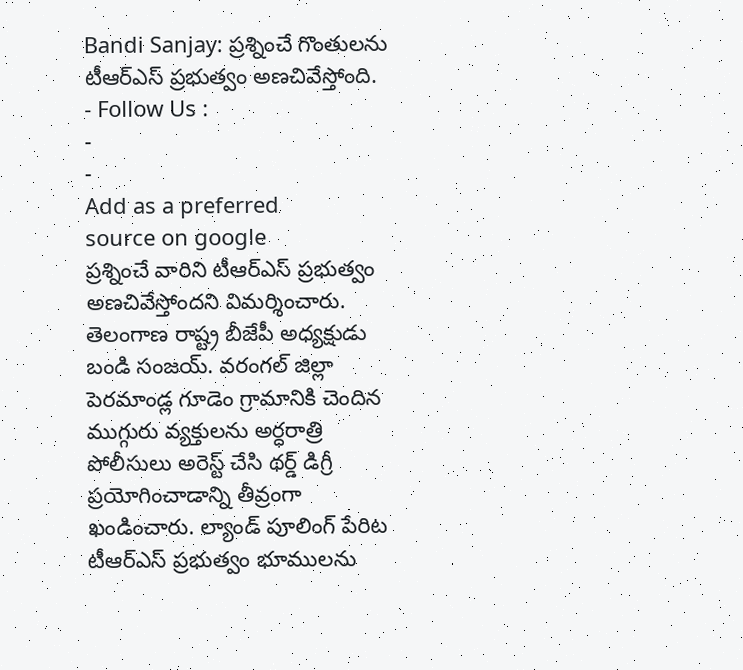Bandi Sanjay: ప్రశ్నించే గొంతులను టీఆర్ఎస్ ప్రభుత్వం అణచివేస్తోంది.
- Follow Us :
-
-
Add as a preferred
source on google
ప్రశ్నించే వారిని టీఆర్ఎస్ ప్రభుత్వం అణచివేస్తోందని విమర్శించారు. తెలంగాణ రాష్ట్ర బీజేపీ అధ్యక్షుడు బండి సంజయ్. వరంగల్ జిల్లా పెరమాండ్ల గూడెం గ్రామానికి చెందిన ముగ్గురు వ్యక్తులను అర్ధరాత్రి పోలీసులు అరెస్ట్ చేసి థర్డ్ డిగ్రీ ప్రయోగించాడాన్ని తీవ్రంగా ఖండించారు. ల్యాండ్ పూలింగ్ పేరిట టీఆర్ఎస్ ప్రభుత్వం భూములను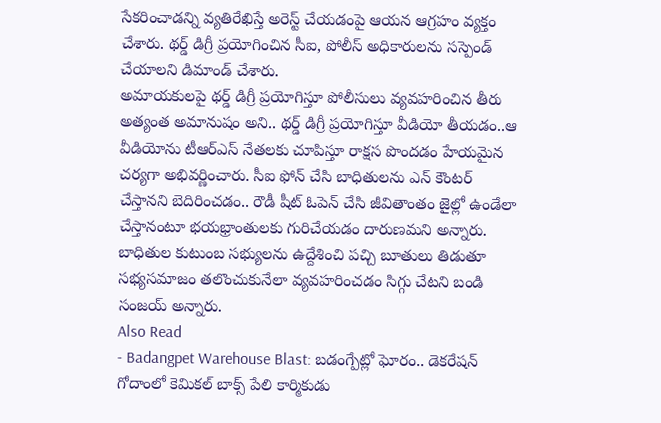సేకరించాడన్ని వ్యతిరేఖిస్తే అరెస్ట్ చేయడంపై ఆయన ఆగ్రహం వ్యక్తం చేశారు. థర్డ్ డిగ్రీ ప్రయోగించిన సీఐ, పోలీస్ అధికారులను సస్పెండ్ చేయాలని డిమాండ్ చేశారు.
అమాయకులపై థర్డ్ డిగ్రీ ప్రయోగిస్తూ పోలీసులు వ్యవహరించిన తీరు అత్యంత అమానుషం అని.. థర్డ్ డిగ్రీ ప్రయోగిస్తూ వీడియో తీయడం..ఆ వీడియోను టీఆర్ఎస్ నేతలకు చూపిస్తూ రాక్షస పొందడం హేయమైన చర్యగా అభివర్ణించారు. సీఐ ఫోన్ చేసి బాధితులను ఎన్ కౌంటర్ చేస్తానని బెదిరించడం.. రౌడీ షీట్ ఓపెన్ చేసి జీవితాంతం జైల్లో ఉండేలా చేస్తానంటూ భయభ్రాంతులకు గురిచేయడం దారుణమని అన్నారు. బాధితుల కుటుంబ సభ్యులను ఉద్దేశించి పచ్చి బూతులు తిడుతూ సభ్యసమాజం తలొంచుకునేలా వ్యవహరించడం సిగ్గు చేటని బండి సంజయ్ అన్నారు.
Also Read
- Badangpet Warehouse Blast: బడంగ్పేట్లో ఘోరం.. డెకరేషన్ గోదాంలో కెమికల్ బాక్స్ పేలి కార్మికుడు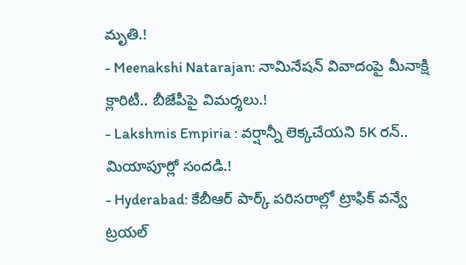మృతి.!
- Meenakshi Natarajan: నామినేషన్ వివాదంపై మీనాక్షి క్లారిటీ.. బీజేపీపై విమర్శలు.!
- Lakshmis Empiria : వర్షాన్నీ లెక్కచేయని 5K రన్.. మియాపూర్లో సందడి.!
- Hyderabad: కేబీఆర్ పార్క్ పరిసరాల్లో ట్రాఫిక్ వన్వే ట్రయల్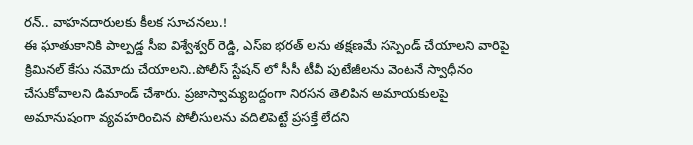రన్.. వాహనదారులకు కీలక సూచనలు.!
ఈ ఘాతుకానికి పాల్పడ్డ సీఐ విశ్వేశ్వర్ రెడ్డి, ఎస్ఐ భరత్ లను తక్షణమే సస్పెండ్ చేయాలని వారిపై క్రిమినల్ కేసు నమోదు చేయాలని..పోలీస్ స్టేషన్ లో సీసీ టీవీ పుటేజీలను వెంటనే స్వాధీనం చేసుకోవాలని డిమాండ్ చేశారు. ప్రజాస్వామ్యబద్దంగా నిరసన తెలిపిన అమాయకులపై అమానుషంగా వ్యవహరించిన పోలీసులను వదిలిపెట్టే ప్రసక్తే లేదని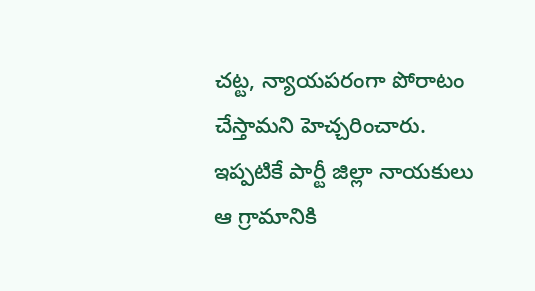చట్ట, న్యాయపరంగా పోరాటం చేస్తామని హెచ్చరించారు.
ఇప్పటికే పార్టీ జిల్లా నాయకులు ఆ గ్రామానికి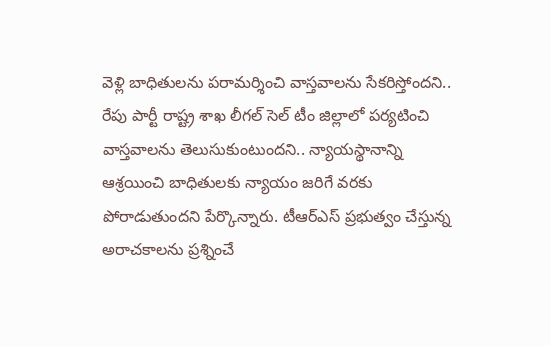వెళ్లి బాధితులను పరామర్శించి వాస్తవాలను సేకరిస్తోందని.. రేపు పార్టీ రాష్ట్ర శాఖ లీగల్ సెల్ టీం జిల్లాలో పర్యటించి వాస్తవాలను తెలుసుకుంటుందని.. న్యాయస్థానాన్ని ఆశ్రయించి బాధితులకు న్యాయం జరిగే వరకు పోరాడుతుందని పేర్కొన్నారు. టీఆర్ఎస్ ప్రభుత్వం చేస్తున్న అరాచకాలను ప్రశ్నించే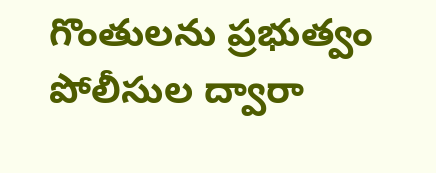గొంతులను ప్రభుత్వం పోలీసుల ద్వారా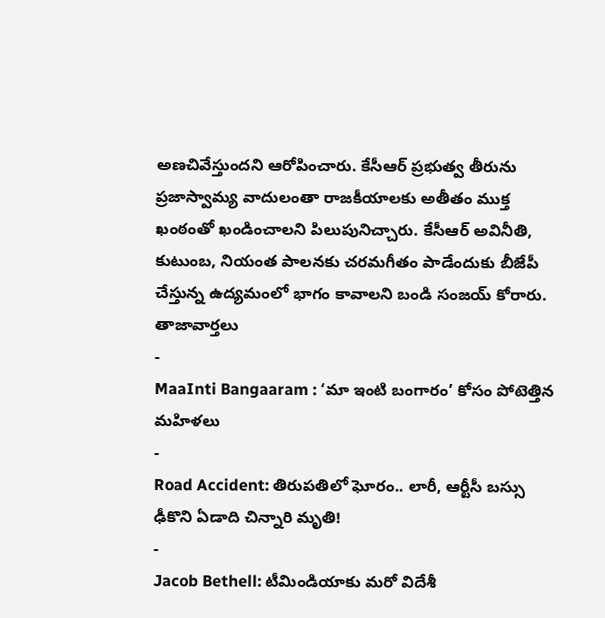అణచివేస్తుందని ఆరోపించారు. కేసీఆర్ ప్రభుత్వ తీరును ప్రజాస్వామ్య వాదులంతా రాజకీయాలకు అతీతం ముక్త ఖంఠంతో ఖండించాలని పిలుపునిచ్చారు. కేసీఆర్ అవినీతి, కుటుంబ, నియంత పాలనకు చరమగీతం పాడేందుకు బీజేపీ చేస్తున్న ఉద్యమంలో భాగం కావాలని బండి సంజయ్ కోరారు.
తాజావార్తలు
-
MaaInti Bangaaram : ‘మా ఇంటి బంగారం’ కోసం పోటెత్తిన మహిళలు
-
Road Accident: తిరుపతిలో ఘోరం.. లారీ, ఆర్టీసీ బస్సు ఢీకొని ఏడాది చిన్నారి మృతి!
-
Jacob Bethell: టీమిండియాకు మరో విదేశీ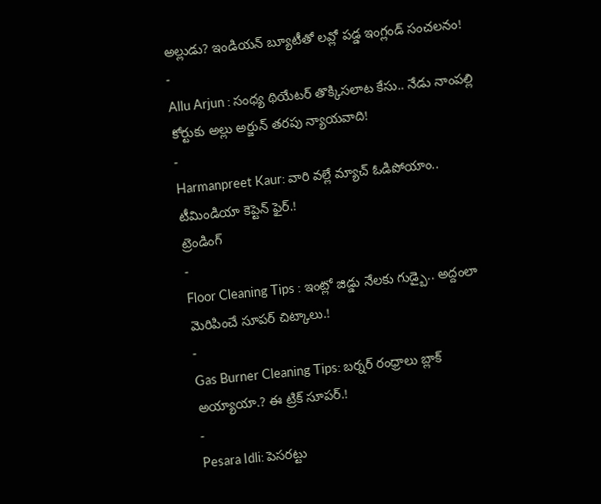అల్లుడు? ఇండియన్ బ్యూటీతో లవ్లో పడ్డ ఇంగ్లండ్ సంచలనం!
-
Allu Arjun : సంధ్య థియేటర్ తొక్కిసలాట కేసు.. నేడు నాంపల్లి కోర్టుకు అల్లు అర్జున్ తరపు న్యాయవాది!
-
Harmanpreet Kaur: వారి వల్లే మ్యాచ్ ఓడిపోయాం.. టీమిండియా కెప్టెన్ ఫైర్.!
ట్రెండింగ్
-
Floor Cleaning Tips : ఇంట్లో జిడ్డు నేలకు గుడ్బై.. అద్దంలా మెరిపించే సూపర్ చిట్కాలు.!
-
Gas Burner Cleaning Tips: బర్నర్ రంధ్రాలు బ్లాక్ అయ్యాయా.? ఈ ట్రిక్ సూపర్.!
-
Pesara Idli: పెసరట్టు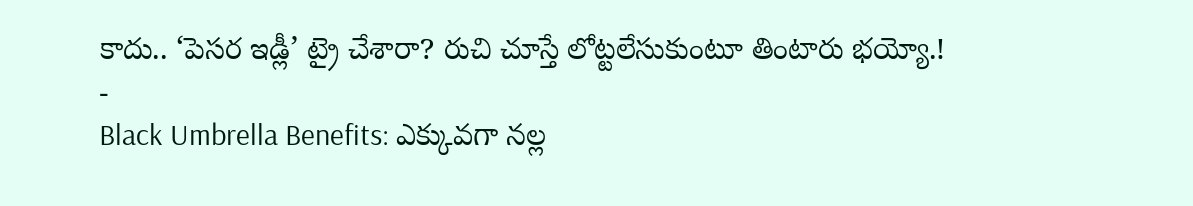కాదు.. ‘పెసర ఇడ్లీ’ ట్రై చేశారా? రుచి చూస్తే లోట్టలేసుకుంటూ తింటారు భయ్యో.!
-
Black Umbrella Benefits: ఎక్కువగా నల్ల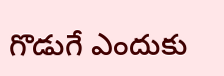గొడుగే ఎందుకు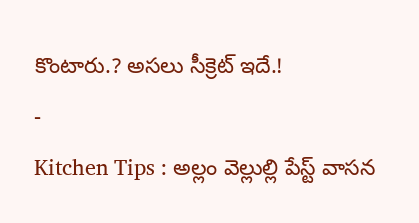కొంటారు.? అసలు సీక్రెట్ ఇదే.!
-
Kitchen Tips : అల్లం వెల్లుల్లి పేస్ట్ వాసన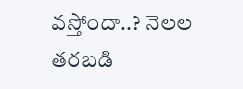వస్తోందా..? నెలల తరబడి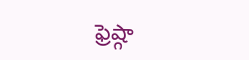ఫ్రెష్గా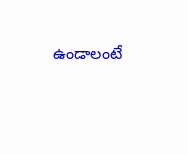ఉండాలంటే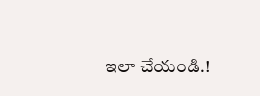ఇలా చేయండి.!